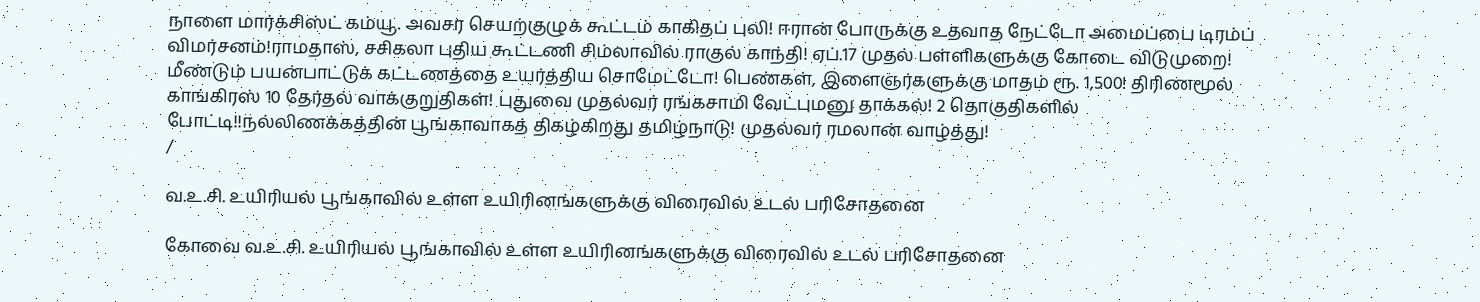நாளை மார்க்சிஸ்ட் கம்யூ. அவசர செயற்குழுக் கூட்டம் காகிதப் புலி! ஈரான் போருக்கு உதவாத நேட்டோ அமைப்பை டிரம்ப் விமர்சனம்!ராமதாஸ், சசிகலா புதிய கூட்டணி சிம்லாவில் ராகுல் காந்தி! ஏப்.17 முதல் பள்ளிகளுக்கு கோடை விடுமுறை! மீண்டும் பயன்பாட்டுக் கட்டணத்தை உயர்த்திய சொமேட்டோ! பெண்கள், இளைஞர்களுக்கு மாதம் ரூ. 1,500! திரிணமூல் காங்கிரஸ் 10 தேர்தல் வாக்குறுதிகள்! புதுவை முதல்வர் ரங்கசாமி வேட்புமனு தாக்கல்! 2 தொகுதிகளில் போட்டி!!நல்லிணக்கத்தின் பூங்காவாகத் திகழ்கிறது தமிழ்நாடு! முதல்வர் ரமலான் வாழ்த்து!
/

வ.உ.சி. உயிரியல் பூங்காவில் உள்ள உயிரினங்களுக்கு விரைவில் உடல் பரிசோதனை

கோவை வ.உ.சி. உயிரியல் பூங்காவில் உள்ள உயிரினங்களுக்கு விரைவில் உடல் பரிசோதனை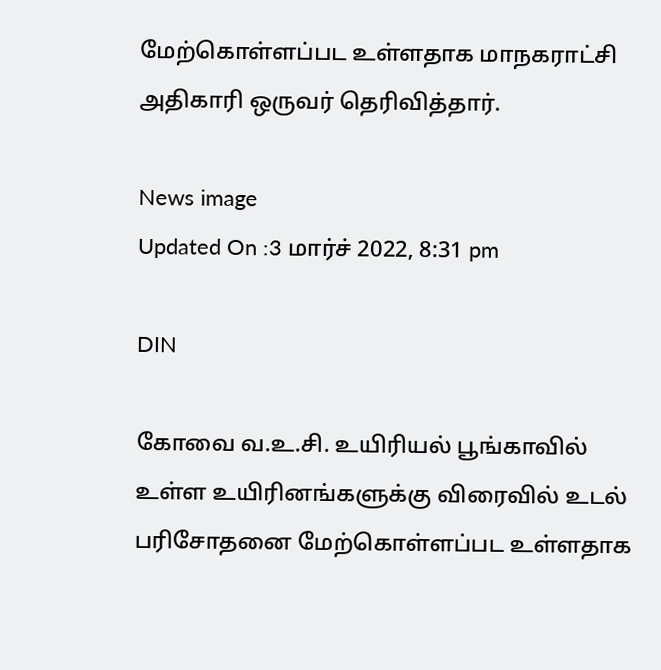மேற்கொள்ளப்பட உள்ளதாக மாநகராட்சி அதிகாரி ஒருவர் தெரிவித்தார்.

News image
Updated On :3 மார்ச் 2022, 8:31 pm

DIN

கோவை வ.உ.சி. உயிரியல் பூங்காவில் உள்ள உயிரினங்களுக்கு விரைவில் உடல் பரிசோதனை மேற்கொள்ளப்பட உள்ளதாக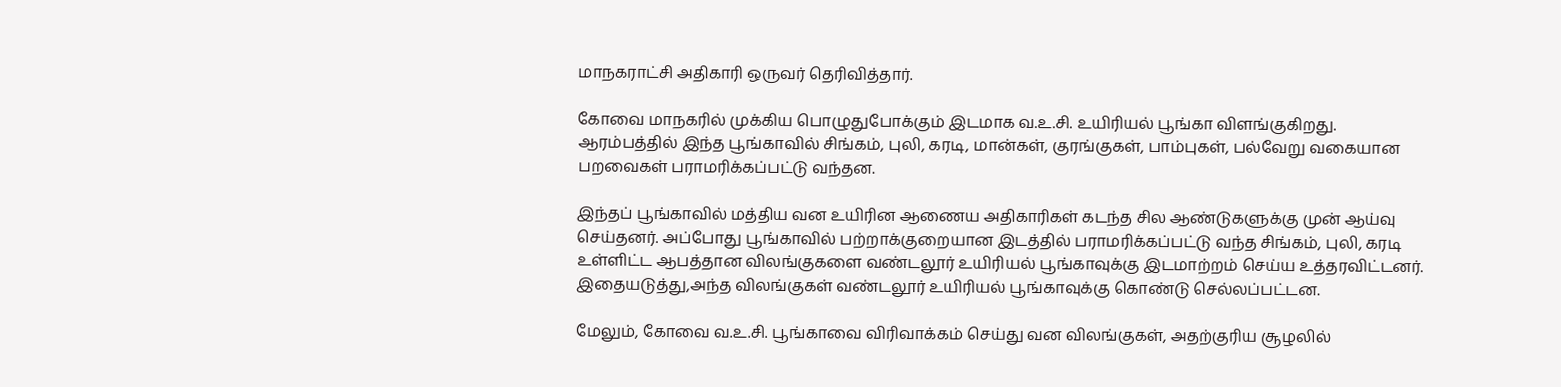மாநகராட்சி அதிகாரி ஒருவர் தெரிவித்தார்.

கோவை மாநகரில் முக்கிய பொழுதுபோக்கும் இடமாக வ.உ.சி. உயிரியல் பூங்கா விளங்குகிறது. ஆரம்பத்தில் இந்த பூங்காவில் சிங்கம், புலி, கரடி, மான்கள், குரங்குகள், பாம்புகள், பல்வேறு வகையான பறவைகள் பராமரிக்கப்பட்டு வந்தன.

இந்தப் பூங்காவில் மத்திய வன உயிரின ஆணைய அதிகாரிகள் கடந்த சில ஆண்டுகளுக்கு முன் ஆய்வு செய்தனர். அப்போது பூங்காவில் பற்றாக்குறையான இடத்தில் பராமரிக்கப்பட்டு வந்த சிங்கம், புலி, கரடி உள்ளிட்ட ஆபத்தான விலங்குகளை வண்டலூர் உயிரியல் பூங்காவுக்கு இடமாற்றம் செய்ய உத்தரவிட்டனர். இதையடுத்து,அந்த விலங்குகள் வண்டலூர் உயிரியல் பூங்காவுக்கு கொண்டு செல்லப்பட்டன.

மேலும், கோவை வ.உ.சி. பூங்காவை விரிவாக்கம் செய்து வன விலங்குகள், அதற்குரிய சூழலில்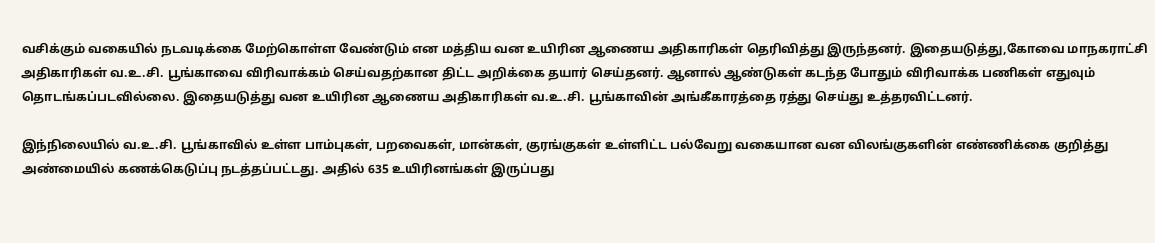வசிக்கும் வகையில் நடவடிக்கை மேற்கொள்ள வேண்டும் என மத்திய வன உயிரின ஆணைய அதிகாரிகள் தெரிவித்து இருந்தனர். இதையடுத்து,கோவை மாநகராட்சி அதிகாரிகள் வ.உ.சி. பூங்காவை விரிவாக்கம் செய்வதற்கான திட்ட அறிக்கை தயார் செய்தனர். ஆனால் ஆண்டுகள் கடந்த போதும் விரிவாக்க பணிகள் எதுவும் தொடங்கப்படவில்லை. இதையடுத்து வன உயிரின ஆணைய அதிகாரிகள் வ.உ.சி. பூங்காவின் அங்கீகாரத்தை ரத்து செய்து உத்தரவிட்டனர்.

இந்நிலையில் வ.உ.சி. பூங்காவில் உள்ள பாம்புகள், பறவைகள், மான்கள், குரங்குகள் உள்ளிட்ட பல்வேறு வகையான வன விலங்குகளின் எண்ணிக்கை குறித்து அண்மையில் கணக்கெடுப்பு நடத்தப்பட்டது. அதில் 635 உயிரினங்கள் இருப்பது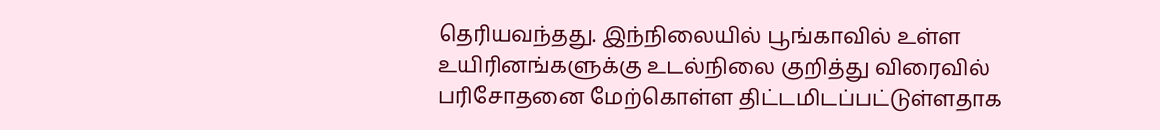தெரியவந்தது. இந்நிலையில் பூங்காவில் உள்ள உயிரினங்களுக்கு உடல்நிலை குறித்து விரைவில் பரிசோதனை மேற்கொள்ள திட்டமிடப்பட்டுள்ளதாக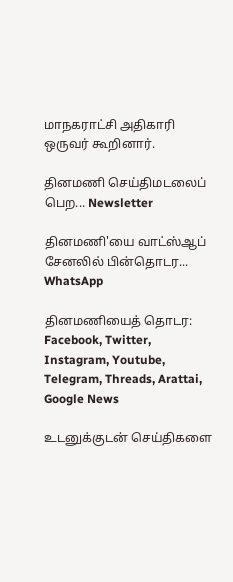மாநகராட்சி அதிகாரி ஒருவர் கூறினார்.

தினமணி செய்திமடலைப் பெற... Newsletter

தினமணி'யை வாட்ஸ்ஆப் சேனலில் பின்தொடர... WhatsApp

தினமணியைத் தொடர: Facebook, Twitter, Instagram, Youtube, Telegram, Threads, Arattai, Google News

உடனுக்குடன் செய்திகளை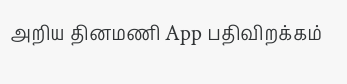அறிய தினமணி App பதிவிறக்கம்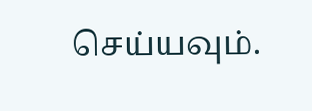செய்யவும்.